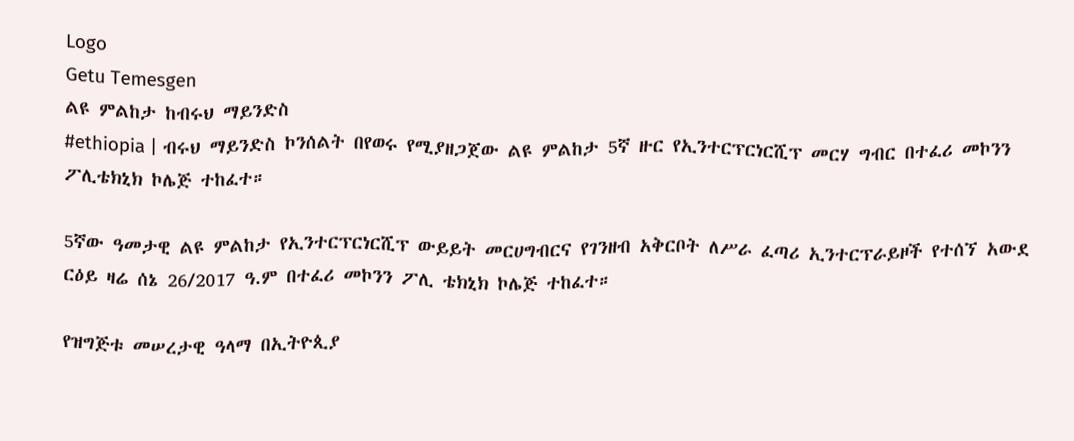Logo
Getu Temesgen
ልዩ ምልከታ ከብሩህ ማይንድስ
#ethiopia | ብሩህ ማይንድስ ኮንሰልት በየወሩ የሚያዘጋጀው ልዩ ምልከታ 5ኛ ዙር የኢንተርፕርነርሺፕ መርሃ ግብር በተፈሪ መኮንን ፖሊቴክኒክ ኮሌጅ ተከፈተ።

5ኛው ዓመታዊ ልዩ ምልከታ የኢንተርፕርነርሺፕ ውይይት መርሀግብርና የገንዘብ አቅርቦት ለሥራ ፈጣሪ ኢንተርፕራይዞች የተሰኘ አውደ ርዕይ ዛሬ ሰኔ 26/2017 ዓ.ም በተፈሪ መኮንን ፖሊ ቴክኒክ ኮሌጅ ተከፈተ።

የዝግጅቱ መሠረታዊ ዓላማ በኢትዮጲያ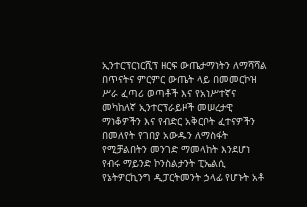ኢንተርፕርነርሺፕ ዘርፍ ውጤታማነትን ለማሻሻል በጥናትና ምርምር ውጤት ላይ በመመርኮዝ ሥራ ፈጣሪ ወጣቶች እና የአነሥተኛና መካከለኛ ኢንተርፕራይዞች መሠረታዊ ማነቆዎችን እና የብድር አቅርቦት ፈተናዎችን በመለየት የገበያ አውዱን ለማስፋት የሚቻልበትን መንገድ ማመላከት እንደሆነ የብሩ ማይንድ ኮንስልታንት ፒኤልሲ የኔትዎርኪንግ ዲፓርትመንት ኃላፊ የሆኑት አቶ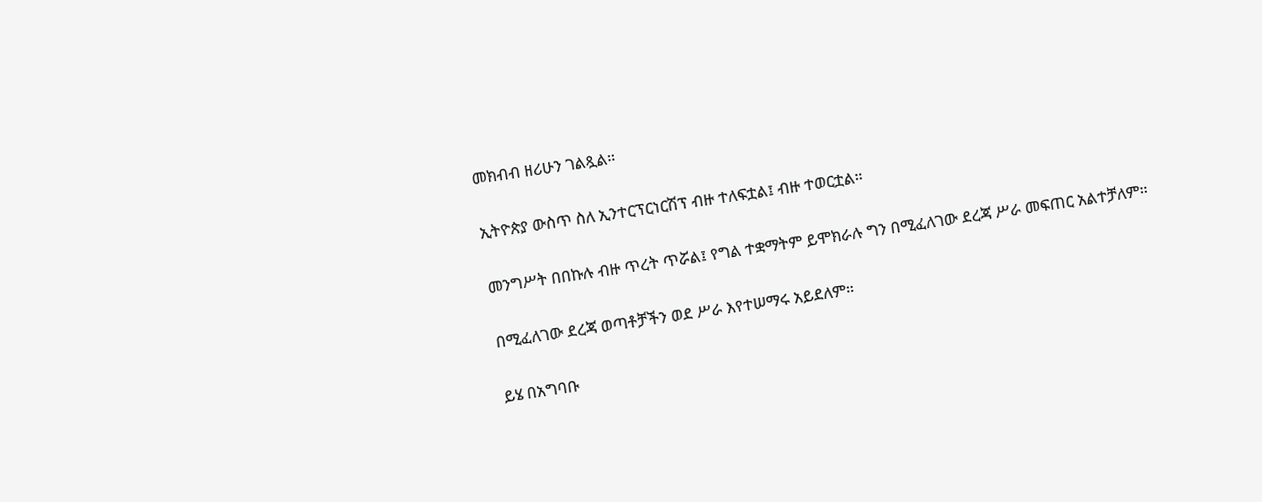መክብብ ዘሪሁን ገልጿል።

ኢትዮጵያ ውስጥ ስለ ኢንተርፕርነርሽፕ ብዙ ተለፍቷል፤ ብዙ ተወርቷል።

መንግሥት በበኩሉ ብዙ ጥረት ጥሯል፤ የግል ተቋማትም ይሞክራሉ ግን በሚፈለገው ደረጃ ሥራ መፍጠር አልተቻለም።

በሚፈለገው ደረጃ ወጣቶቻችን ወደ ሥራ እየተሠማሩ አይደለም።

ይሄ በአግባቡ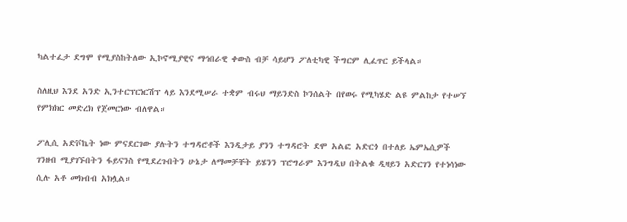ካልተፈታ ደግሞ የሚያስከትለው ኢኮኖሚያዊና ማኅበራዊ ቀውስ ብቻ ሳይሆን ፖለቲካዊ ችግርም ሊፈጥር ይችላል።

ስለዚህ እንደ አንድ ኢንተርፕርነርሽፕ ላይ እንደሚሠራ ተቋም ብሩህ ማይንድስ ኮንሰልት በየወሩ የሚካሄድ ልዩ ምልከታ የተሠኘ የምክክር መድረክ የጀመርነው ብለዋል።

ፖሊሲ አድቮኬት ነው ምናደርገው ያሉትን ተግዳሮቶች እንዲታይ ያንን ተግዳሮት ደሞ አልፎ አድርጎ በተለይ ኤምኤሲዎች ገንዘብ ሚያገኙበትን ፋይናንስ የሚደረጉበትን ሁኔታ ለማመቻቸት ይሄንን ፕሮግራም እንግዲህ በትልቁ ዲዛይን አድርገን የተነሳነው ሲሉ አቶ መክብብ አክሏል።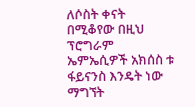ለሶስት ቀናት በሚቆየው በዚህ ፕሮግራም ኤምኤሲዎች አክሰስ ቱ ፋይናንስ እንዴት ነው ማግኘት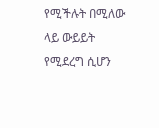የሚችሉት በሚለው ላይ ውይይት የሚደረግ ሲሆን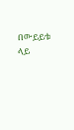በውይይቱ ላይ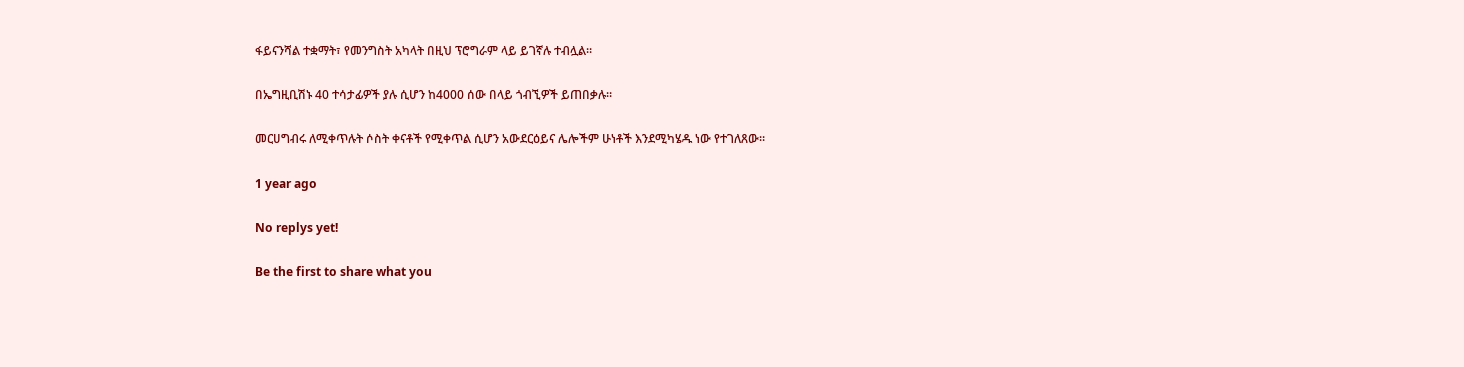ፋይናንሻል ተቋማት፣ የመንግስት አካላት በዚህ ፕሮግራም ላይ ይገኛሉ ተብሏል።

በኤግዚቢሽኑ 40 ተሳታፊዎች ያሉ ሲሆን ከ4000 ሰው በላይ ጎብኚዎች ይጠበቃሉ።

መርሀግብሩ ለሚቀጥሉት ሶስት ቀናቶች የሚቀጥል ሲሆን አውደርዕይና ሌሎችም ሁነቶች እንደሚካሄዱ ነው የተገለጸው።

1 year ago

No replys yet!

Be the first to share what you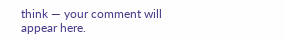think — your comment will appear here.